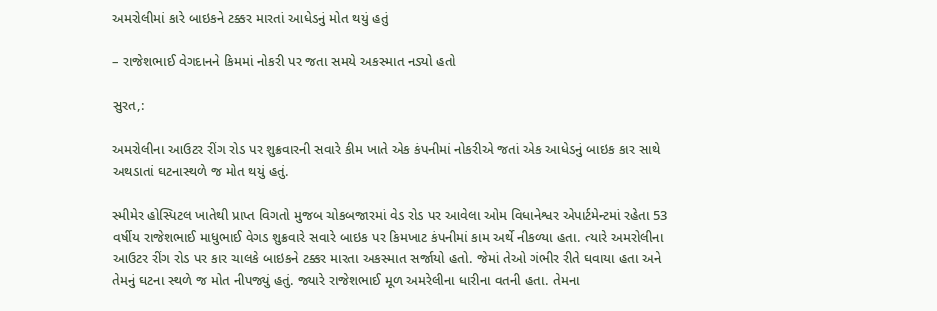અમરોલીમાં કારે બાઇકને ટક્કર મારતાં આધેડનું મોત થયું હતું

– રાજેશભાઈ વેગદાનને કિમમાં નોકરી પર જતા સમયે અકસ્માત નડ્યો હતો

સુરત,:

અમરોલીના આઉટર રીંગ રોડ પર શુક્રવારની સવારે કીમ ખાતે એક કંપનીમાં નોકરીએ જતાં એક આધેડનું બાઇક કાર સાથે અથડાતાં ઘટનાસ્થળે જ મોત થયું હતું.

સ્મીમેર હોસ્પિટલ ખાતેથી પ્રાપ્ત વિગતો મુજબ ચોકબજારમાં વેડ રોડ પર આવેલા ઓમ વિધાનેશ્વર એપાર્ટમેન્ટમાં રહેતા 53 વર્ષીય રાજેશભાઈ માધુભાઈ વેગડ શુક્રવારે સવારે બાઇક પર કિમખાટ કંપનીમાં કામ અર્થે નીકળ્યા હતા. ત્યારે અમરોલીના આઉટર રીંગ રોડ પર કાર ચાલકે બાઇકને ટક્કર મારતા અકસ્માત સર્જાયો હતો. જેમાં તેઓ ગંભીર રીતે ઘવાયા હતા અને તેમનું ઘટના સ્થળે જ મોત નીપજ્યું હતું. જ્યારે રાજેશભાઈ મૂળ અમરેલીના ધારીના વતની હતા. તેમના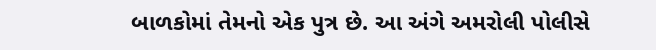બાળકોમાં તેમનો એક પુત્ર છે. આ અંગે અમરોલી પોલીસે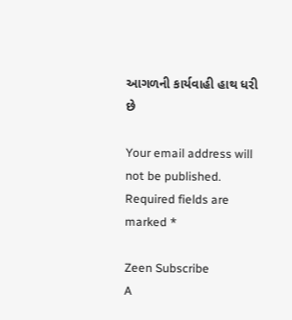આગળની કાર્યવાહી હાથ ધરી છે

Your email address will not be published. Required fields are marked *

Zeen Subscribe
A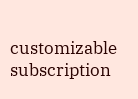customizable subscription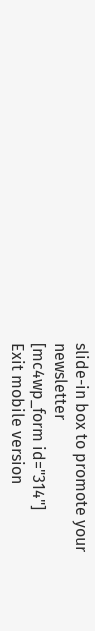slide-in box to promote your newsletter
[mc4wp_form id="314"]
Exit mobile version